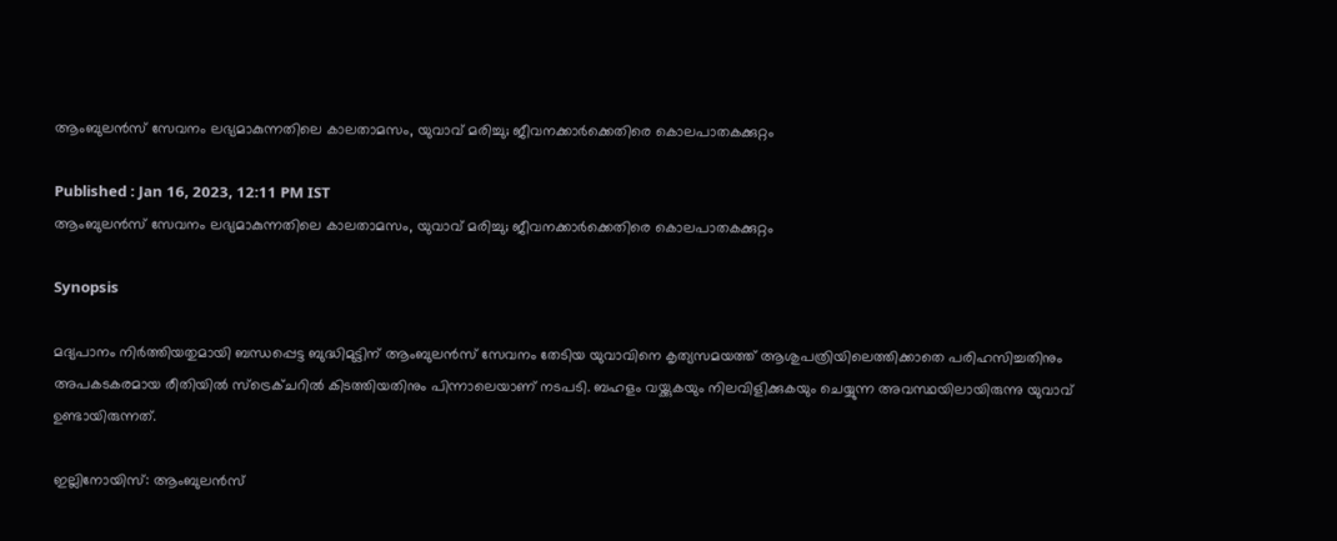ആംബുലന്‍സ് സേവനം ലഭ്യമാകുന്നതിലെ കാലതാമസം, യുവാവ് മരിച്ചു; ജീവനക്കാര്‍ക്കെതിരെ കൊലപാതകക്കുറ്റം

Published : Jan 16, 2023, 12:11 PM IST
ആംബുലന്‍സ് സേവനം ലഭ്യമാകുന്നതിലെ കാലതാമസം, യുവാവ് മരിച്ചു; ജീവനക്കാര്‍ക്കെതിരെ കൊലപാതകക്കുറ്റം

Synopsis

മദ്യപാനം നിര്‍ത്തിയതുമായി ബന്ധപ്പെട്ട ബുദ്ധിമുട്ടിന് ആംബുലന്‍സ് സേവനം തേടിയ യുവാവിനെ കൃത്യസമയത്ത് ആശുപത്രിയിലെത്തിക്കാതെ പരിഹസിച്ചതിനും അപകടകരമായ രീതിയില്‍ സ്ട്രെക്ചറില്‍ കിടത്തിയതിനും പിന്നാലെയാണ് നടപടി. ബഹളം വയ്ക്കുകയും നിലവിളിക്കുകയും ചെയ്യുന്ന അവസ്ഥയിലായിരുന്നു യുവാവ് ഉണ്ടായിരുന്നത്.

ഇല്ലിനോയിസ്: ആംബുലന്‍സ്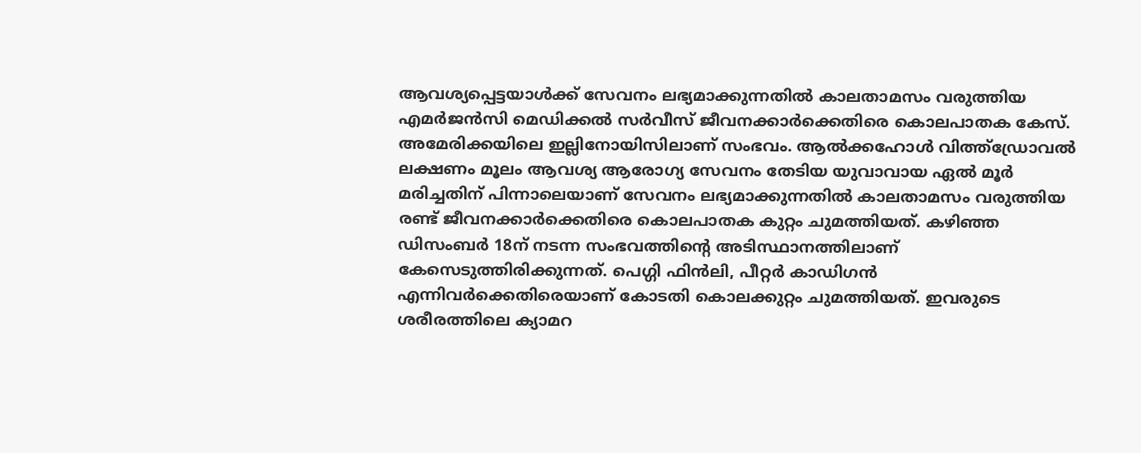ആവശ്യപ്പെട്ടയാള്‍ക്ക് സേവനം ലഭ്യമാക്കുന്നതില്‍ കാലതാമസം വരുത്തിയ എമര്‍ജന്‍സി മെഡിക്കല്‍ സര്‍വീസ് ജീവനക്കാര്‍ക്കെതിരെ കൊലപാതക കേസ്. അമേരിക്കയിലെ ഇല്ലിനോയിസിലാണ് സംഭവം. ആല്‍ക്കഹോള്‍ വിത്ത്ഡ്രോവല്‍ ലക്ഷണം മൂലം ആവശ്യ ആരോഗ്യ സേവനം തേടിയ യുവാവായ ഏല്‍ മൂര്‍ മരിച്ചതിന് പിന്നാലെയാണ് സേവനം ലഭ്യമാക്കുന്നതില്‍ കാലതാമസം വരുത്തിയ രണ്ട് ജീവനക്കാര്‍ക്കെതിരെ കൊലപാതക കുറ്റം ചുമത്തിയത്. കഴിഞ്ഞ ഡിസംബര്‍ 18ന് നടന്ന സംഭവത്തിന്‍റെ അടിസ്ഥാനത്തിലാണ് കേസെടുത്തിരിക്കുന്നത്. പെഗ്ഗി ഫിന്‍ലി, പീറ്റര്‍ കാഡിഗന്‍ എന്നിവര്‍ക്കെതിരെയാണ് കോടതി കൊലക്കുറ്റം ചുമത്തിയത്. ഇവരുടെ ശരീരത്തിലെ ക്യാമറ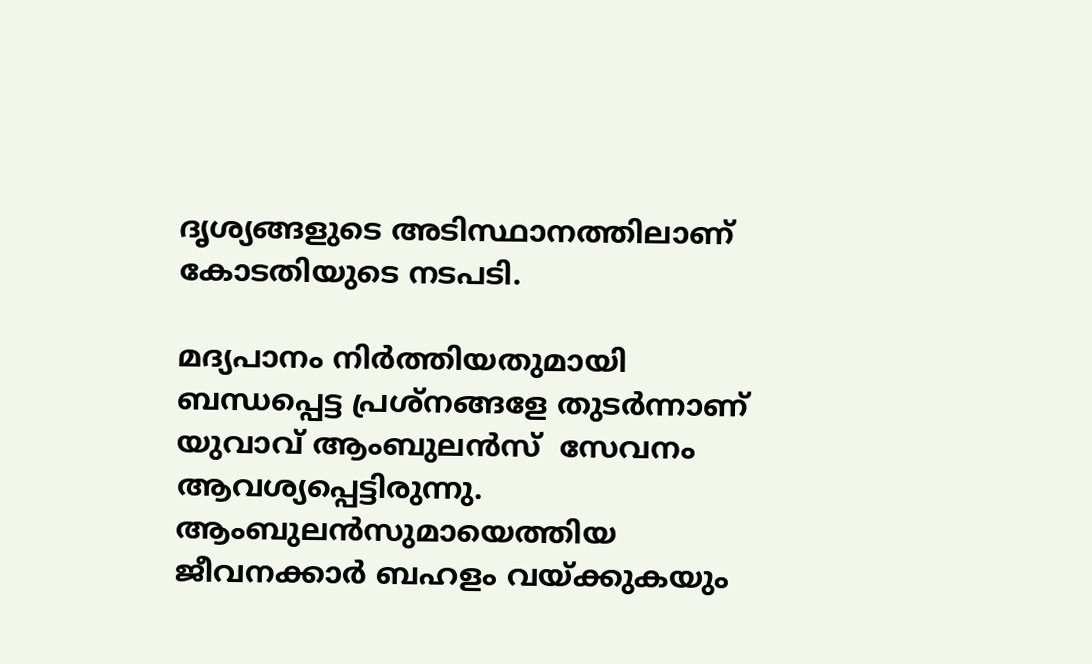ദൃശ്യങ്ങളുടെ അടിസ്ഥാനത്തിലാണ് കോടതിയുടെ നടപടി.

മദ്യപാനം നിര്‍ത്തിയതുമായി ബന്ധപ്പെട്ട പ്രശ്നങ്ങളേ തുടര്‍ന്നാണ് യുവാവ് ആംബുലന്‍സ്  സേവനം ആവശ്യപ്പെട്ടിരുന്നു. ആംബുലന്‍സുമായെത്തിയ ജീവനക്കാര്‍ ബഹളം വയ്ക്കുകയും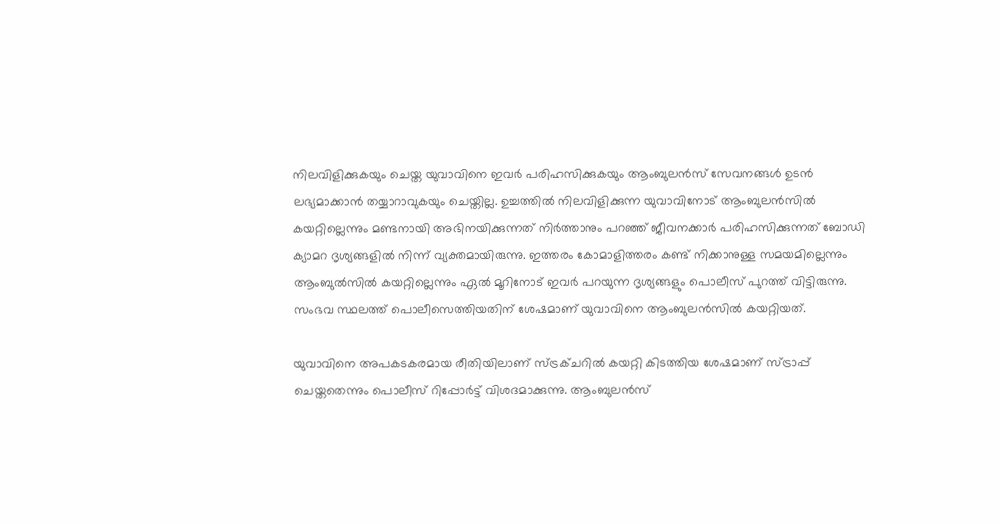നിലവിളിക്കുകയും ചെയ്ത യുവാവിനെ ഇവര്‍ പരിഹസിക്കുകയും ആംബുലന്‍സ് സേവനങ്ങള്‍ ഉടന്‍ ലഭ്യമാക്കാന്‍ തയ്യാറാവുകയും ചെയ്തില്ല. ഉച്ചത്തില്‍ നിലവിളിക്കുന്ന യുവാവിനോട് ആംബുലന്‍സില്‍ കയറ്റില്ലെന്നും മണ്ടനായി അഭിനയിക്കുന്നത് നിര്‍ത്താനും പറഞ്ഞ് ജീവനക്കാര്‍ പരിഹസിക്കുന്നത് ബോഡി ക്യാമറ ദൃശ്യങ്ങളില്‍ നിന്ന് വ്യക്തമായിരുന്നു. ഇത്തരം കോമാളിത്തരം കണ്ട് നിക്കാനുള്ള സമയമില്ലെന്നും ആംബുല്‍സില്‍ കയറ്റില്ലെന്നും ഏല്‍ മൂറിനോട് ഇവര്‍ പറയുന്ന ദൃശ്യങ്ങളും പൊലീസ് പുറത്ത് വിട്ടിരുന്നു. സംഭവ സ്ഥലത്ത് പൊലീസെത്തിയതിന് ശേഷമാണ് യുവാവിനെ ആംബുലന്‍സില്‍ കയറ്റിയത്.

യുവാവിനെ അപകടകരമായ രീതിയിലാണ് സ്ട്രക്ചറില്‍ കയറ്റി കിടത്തിയ ശേഷമാണ് സ്ട്രാപ്പ് ചെയ്തതെന്നും പൊലീസ് റിപ്പോര്‍ട്ട് വിശദമാക്കുന്നു. ആംബുലന്‍സ്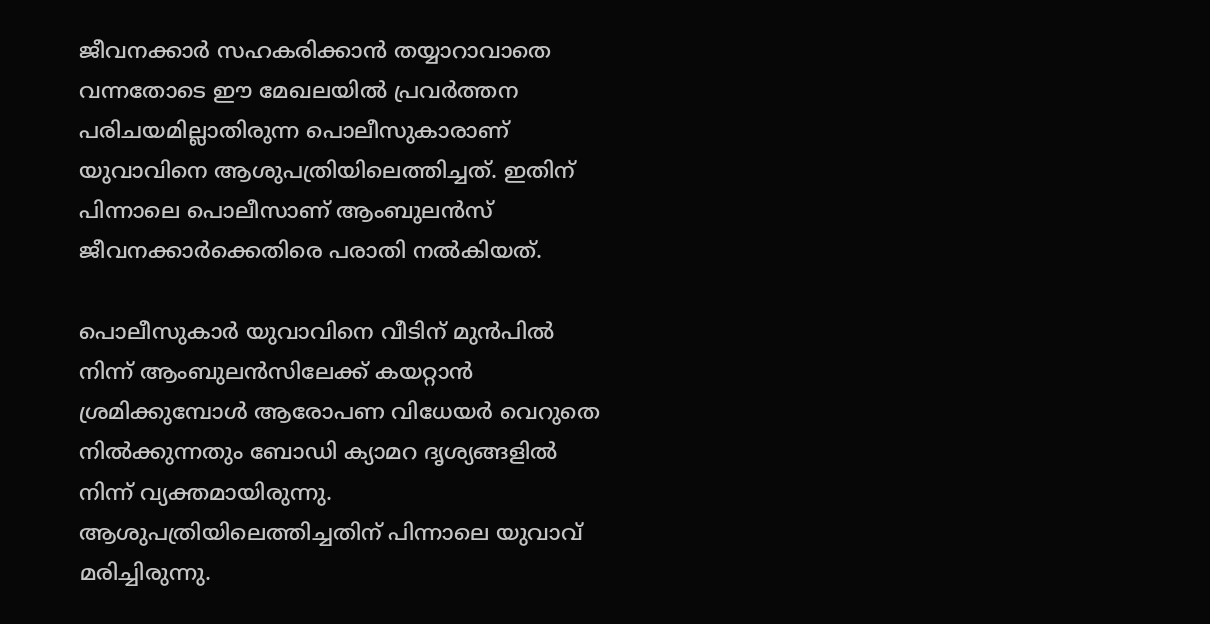ജീവനക്കാര്‍ സഹകരിക്കാന്‍ തയ്യാറാവാതെ വന്നതോടെ ഈ മേഖലയില്‍ പ്രവര്‍ത്തന പരിചയമില്ലാതിരുന്ന പൊലീസുകാരാണ് യുവാവിനെ ആശുപത്രിയിലെത്തിച്ചത്. ഇതിന് പിന്നാലെ പൊലീസാണ് ആംബുലന്‍സ് ജീവനക്കാര്‍ക്കെതിരെ പരാതി നല്‍കിയത്.

പൊലീസുകാര്‍ യുവാവിനെ വീടിന് മുന്‍പില്‍ നിന്ന് ആംബുലന്‍സിലേക്ക് കയറ്റാന്‍ ശ്രമിക്കുമ്പോള്‍ ആരോപണ വിധേയര്‍ വെറുതെ നില്‍ക്കുന്നതും ബോഡി ക്യാമറ ദൃശ്യങ്ങളില്‍ നിന്ന് വ്യക്തമായിരുന്നു. ആശുപത്രിയിലെത്തിച്ചതിന് പിന്നാലെ യുവാവ് മരിച്ചിരുന്നു.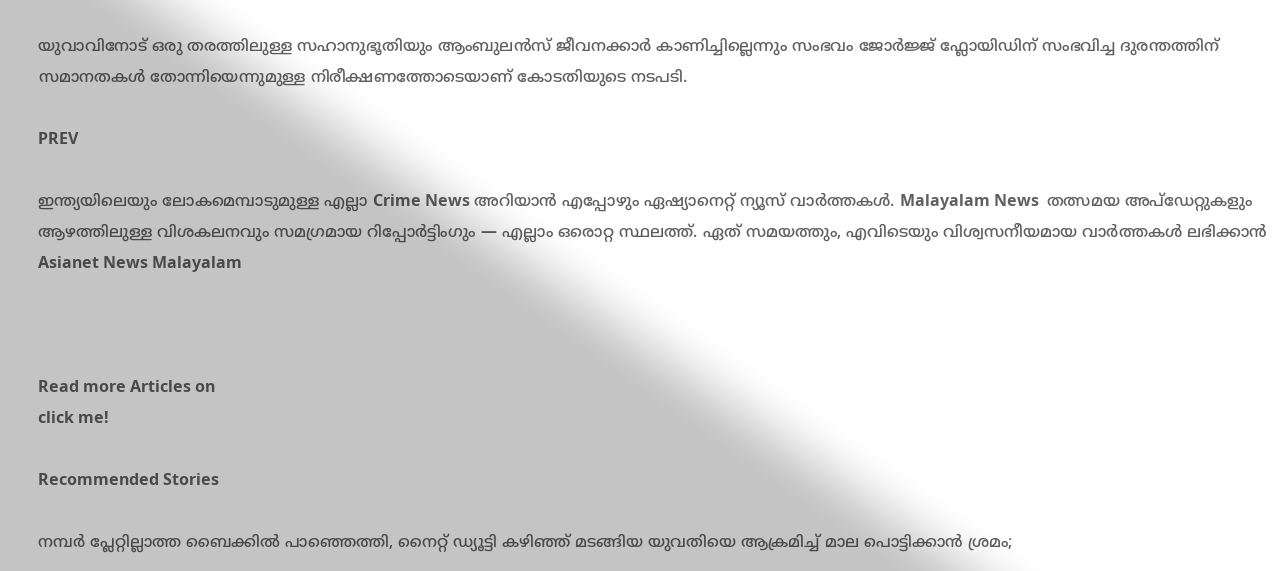യുവാവിനോട് ഒരു തരത്തിലുള്ള സഹാനുഭൂതിയും ആംബുലന്‍സ് ജീവനക്കാര്‍ കാണിച്ചില്ലെന്നും സംഭവം ജോര്‍ജ്ജ് ഫ്ലോയിഡിന് സംഭവിച്ച ദുരന്തത്തിന് സമാനതകള്‍ തോന്നിയെന്നുമുള്ള നിരീക്ഷണത്തോടെയാണ് കോടതിയുടെ നടപടി.

PREV

ഇന്ത്യയിലെയും ലോകമെമ്പാടുമുള്ള എല്ലാ Crime News അറിയാൻ എപ്പോഴും ഏഷ്യാനെറ്റ് ന്യൂസ് വാർത്തകൾ. Malayalam News  തത്സമയ അപ്‌ഡേറ്റുകളും ആഴത്തിലുള്ള വിശകലനവും സമഗ്രമായ റിപ്പോർട്ടിംഗും — എല്ലാം ഒരൊറ്റ സ്ഥലത്ത്. ഏത് സമയത്തും, എവിടെയും വിശ്വസനീയമായ വാർത്തകൾ ലഭിക്കാൻ Asianet News Malayalam



Read more Articles on
click me!

Recommended Stories

നമ്പർ പ്ലേറ്റില്ലാത്ത ബൈക്കിൽ പാഞ്ഞെത്തി, നൈറ്റ് ഡ്യൂട്ടി കഴിഞ്ഞ് മടങ്ങിയ യുവതിയെ ആക്രമിച്ച് മാല പൊട്ടിക്കാൻ ശ്രമം;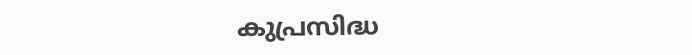കുപ്രസിദ്ധ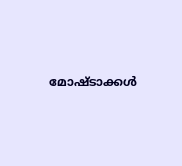മോഷ്ടാക്കൾ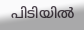പിടിയിൽ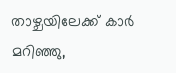താഴ്ചയിലേക്ക് കാർ മറിഞ്ഞു,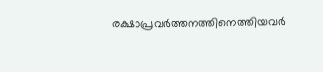രക്ഷാപ്രവർത്തനത്തിനെത്തിയവർ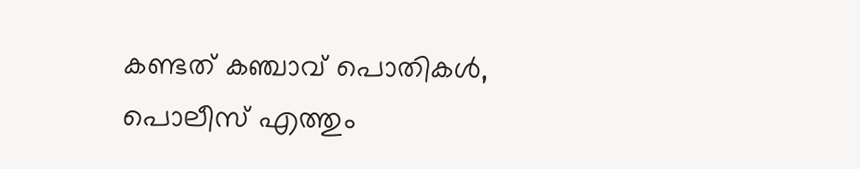കണ്ടത് കഞ്ചാവ് പൊതികൾ, പൊലീസ് എത്തും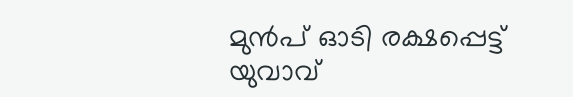മുൻപ് ഓടി രക്ഷപ്പെട്ട് യുവാവ്